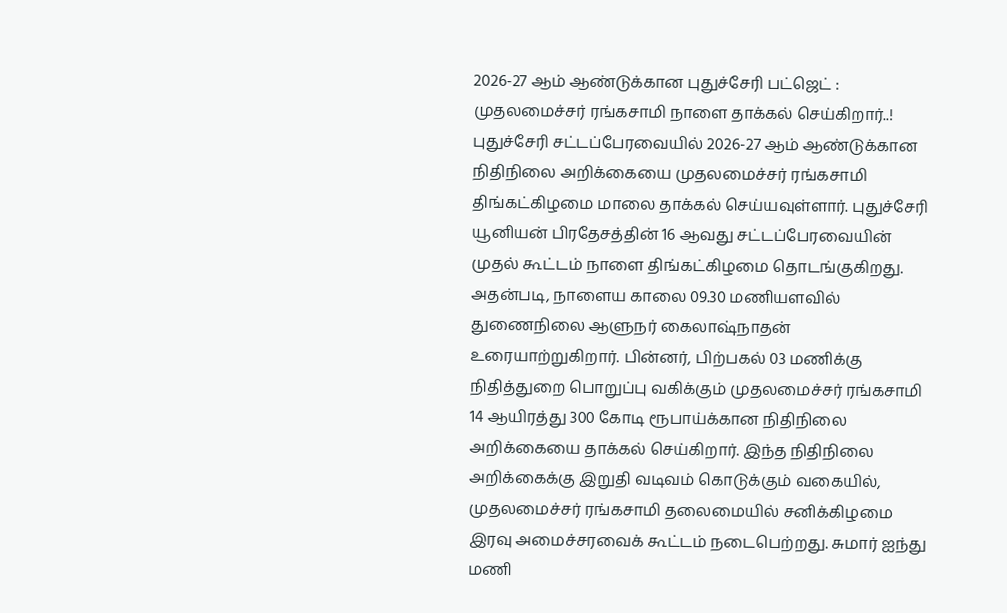2026-27 ஆம் ஆண்டுக்கான புதுச்சேரி பட்ஜெட் : முதலமைச்சர் ரங்கசாமி நாளை தாக்கல் செய்கிறார்..!
புதுச்சேரி சட்டப்பேரவையில் 2026-27 ஆம் ஆண்டுக்கான நிதிநிலை அறிக்கையை முதலமைச்சர் ரங்கசாமி திங்கட்கிழமை மாலை தாக்கல் செய்யவுள்ளார். புதுச்சேரி யூனியன் பிரதேசத்தின் 16 ஆவது சட்டப்பேரவையின் முதல் கூட்டம் நாளை திங்கட்கிழமை தொடங்குகிறது. அதன்படி, நாளைய காலை 09.30 மணியளவில் துணைநிலை ஆளுநர் கைலாஷ்நாதன் உரையாற்றுகிறார். பின்னர், பிற்பகல் 03 மணிக்கு நிதித்துறை பொறுப்பு வகிக்கும் முதலமைச்சர் ரங்கசாமி 14 ஆயிரத்து 300 கோடி ரூபாய்க்கான நிதிநிலை அறிக்கையை தாக்கல் செய்கிறார். இந்த நிதிநிலை அறிக்கைக்கு இறுதி வடிவம் கொடுக்கும் வகையில், முதலமைச்சர் ரங்கசாமி தலைமையில் சனிக்கிழமை இரவு அமைச்சரவைக் கூட்டம் நடைபெற்றது. சுமார் ஐந்து மணி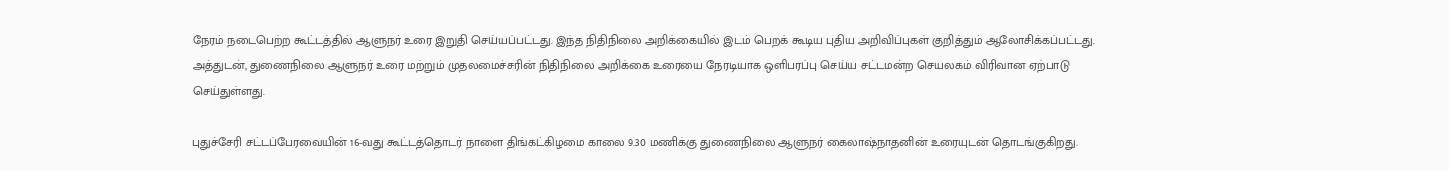நேரம் நடைபெற்ற கூட்டத்தில் ஆளுநர் உரை இறுதி செய்யப்பட்டது. இந்த நிதிநிலை அறிக்கையில் இடம் பெறக் கூடிய புதிய அறிவிப்புகள் குறித்தும் ஆலோசிக்கப்பட்டது. அத்துடன், துணைநிலை ஆளுநர் உரை மற்றும் முதலமைச்சரின் நிதிநிலை அறிக்கை உரையை நேரடியாக ஒளிபரப்பு செய்ய சட்டமன்ற செயலகம் விரிவான ஏற்பாடு செய்துள்ளது.

புதுச்சேரி சட்டப்பேரவையின் 16-வது கூட்டத்தொடர் நாளை திங்கட்கிழமை காலை 9.30 மணிக்கு துணைநிலை ஆளுநர் கைலாஷ்நாதனின் உரையுடன் தொடங்குகிறது.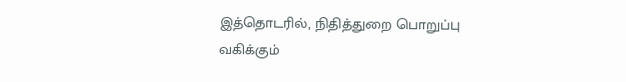இத்தொடரில், நிதித்துறை பொறுப்பு வகிக்கும்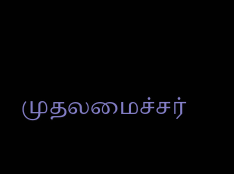முதலமைச்சர்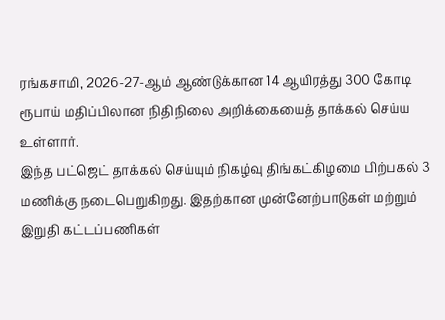ரங்கசாமி, 2026-27-ஆம் ஆண்டுக்கான 14 ஆயிரத்து 300 கோடி ரூபாய் மதிப்பிலான நிதிநிலை அறிக்கையைத் தாக்கல் செய்ய உள்ளார்.
இந்த பட்ஜெட் தாக்கல் செய்யும் நிகழ்வு திங்கட்கிழமை பிற்பகல் 3 மணிக்கு நடைபெறுகிறது. இதற்கான முன்னேற்பாடுகள் மற்றும் இறுதி கட்டப்பணிகள்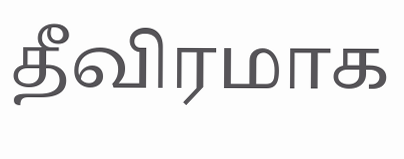தீவிரமாக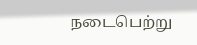நடைபெற்று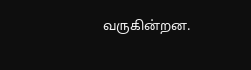வருகின்றன.